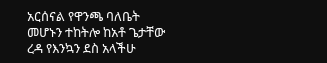አርሰናል የዋንጫ ባለቤት መሆኑን ተከትሎ ከአቶ ጌታቸው ረዳ የእንኳን ደስ አላችሁ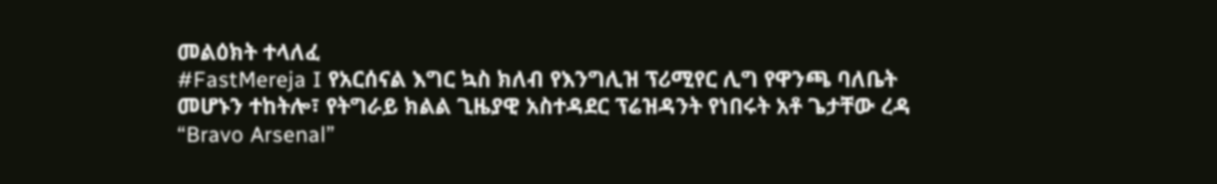መልዕክት ተላለፈ
#FastMereja I የአርሰናል እግር ኳስ ክለብ የእንግሊዝ ፕሪሚየር ሊግ የዋንጫ ባለቤት መሆኑን ተከትሎ፣ የትግራይ ክልል ጊዜያዊ አስተዳደር ፕሬዝዳንት የነበሩት አቶ ጌታቸው ረዳ “Bravo Arsenal”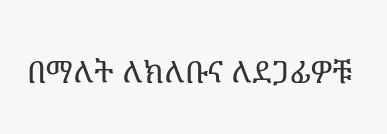በማለት ለክለቡና ለደጋፊዎቹ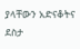ያላቸውን አድናቆትና ደስታ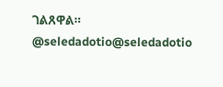ገልጸዋል።
@seledadotio@seledadotio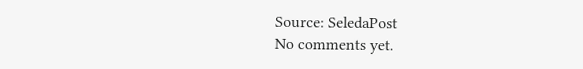Source: SeledaPost
No comments yet.